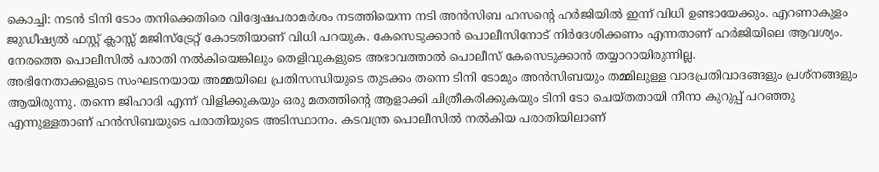കൊച്ചി: നടൻ ടിനി ടോം തനിക്കെതിരെ വിദ്വേഷപരാമർശം നടത്തിയെന്ന നടി അൻസിബ ഹസന്റെ ഹർജിയിൽ ഇന്ന് വിധി ഉണ്ടായേക്കും. എറണാകുളം ജുഡീഷ്യൽ ഫസ്റ്റ് ക്ലാസ്സ് മജിസ്ട്രേറ്റ് കോടതിയാണ് വിധി പറയുക. കേസെടുക്കാൻ പൊലീസിനോട് നിർദേശിക്കണം എന്നതാണ് ഹർജിയിലെ ആവശ്യം. നേരത്തെ പൊലീസിൽ പരാതി നൽകിയെങ്കിലും തെളിവുകളുടെ അഭാവത്താൽ പൊലീസ് കേസെടുക്കാൻ തയ്യാറായിരുന്നില്ല.
അഭിനേതാക്കളുടെ സംഘടനയായ അമ്മയിലെ പ്രതിസന്ധിയുടെ തുടക്കം തന്നെ ടിനി ടോമും അൻസിബയും തമ്മിലുള്ള വാദപ്രതിവാദങ്ങളും പ്രശ്നങ്ങളും ആയിരുന്നു. തന്നെ ജിഹാദി എന്ന് വിളിക്കുകയും ഒരു മതത്തിന്റെ ആളാക്കി ചിത്രീകരിക്കുകയും ടിനി ടോ ചെയ്തതായി നീനാ കുറുപ്പ് പറഞ്ഞു എന്നുള്ളതാണ് ഹൻസിബയുടെ പരാതിയുടെ അടിസ്ഥാനം. കടവന്ത്ര പൊലീസിൽ നൽകിയ പരാതിയിലാണ്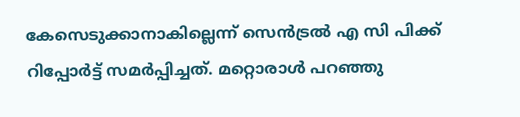കേസെടുക്കാനാകില്ലെന്ന് സെൻട്രൽ എ സി പിക്ക് റിപ്പോർട്ട് സമർപ്പിച്ചത്. മറ്റൊരാൾ പറഞ്ഞു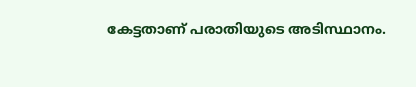കേട്ടതാണ് പരാതിയുടെ അടിസ്ഥാനം.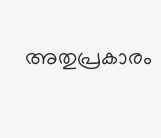അതുപ്രകാരം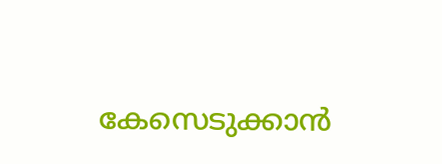കേസെടുക്കാൻ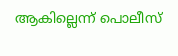ആകില്ലെന്ന് പൊലീസ്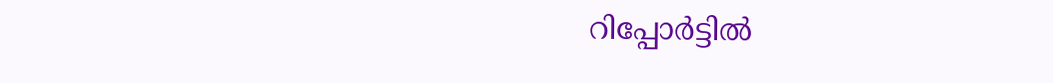റിപ്പോർട്ടിൽ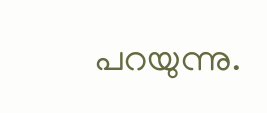പറയുന്നു.